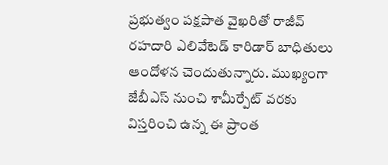ప్రభుత్వం పక్షపాత వైఖరితో రాజీవ్ రహదారి ఎలివేటెడ్ కారిడార్ బాధితులు ఆందోళన చెందుతున్నారు. ముఖ్యంగా జేబీఎస్ నుంచి శామీర్పేట్ వరకు విస్తరించి ఉన్న ఈ ప్రాంత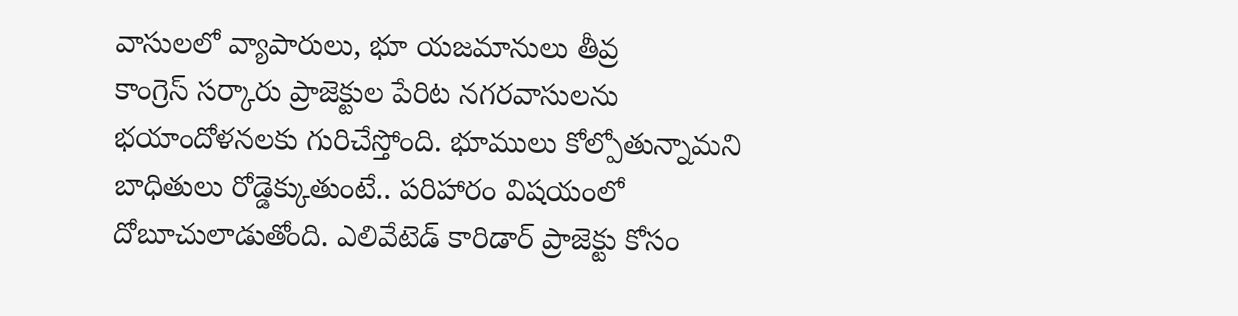వాసులలో వ్యాపారులు, భూ యజమానులు తీవ్ర
కాంగ్రెస్ సర్కారు ప్రాజెక్టుల పేరిట నగరవాసులను భయాందోళనలకు గురిచేస్తోంది. భూములు కోల్పోతున్నామని బాధితులు రోడ్డెక్కుతుంటే.. పరిహారం విషయంలో దోబూచులాడుతోంది. ఎలివేటెడ్ కారిడార్ ప్రాజెక్టు కోసం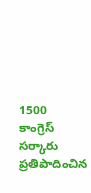1500
కాంగ్రెస్ సర్కారు ప్రతిపాదించిన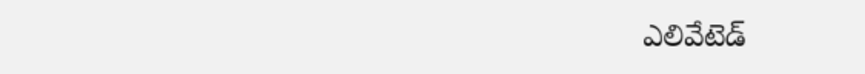ఎలివేటెడ్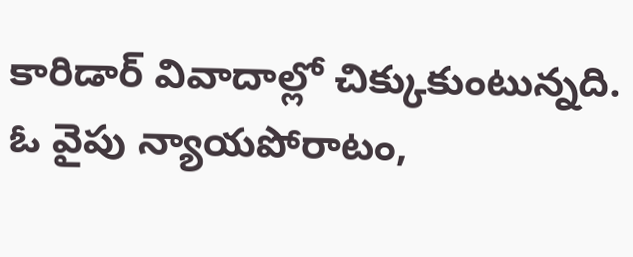కారిడార్ వివాదాల్లో చిక్కుకుంటున్నది. ఓ వైపు న్యాయపోరాటం,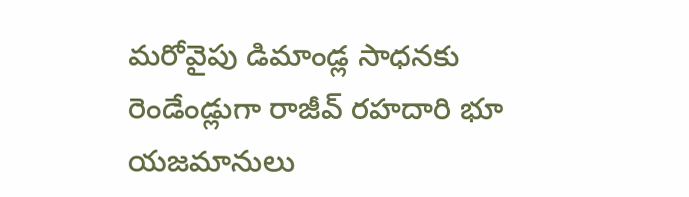మరోవైపు డిమాండ్ల సాధనకు రెండేండ్లుగా రాజీవ్ రహదారి భూ యజమానులు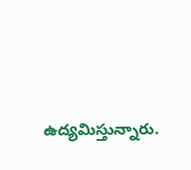ఉద్యమిస్తున్నారు.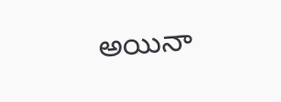అయినా